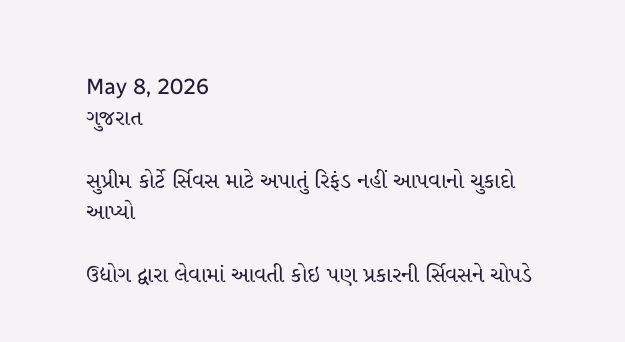May 8, 2026
ગુજરાત

સુપ્રીમ કોર્ટે ર્સિવસ માટે અપાતું રિફંડ નહીં આપવાનો ચુકાદો આપ્યો

ઉદ્યોગ દ્વારા લેવામાં આવતી કોઇ પણ પ્રકારની ર્સિવસને ચોપડે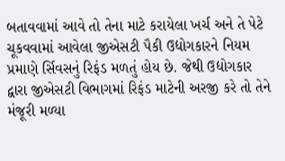બતાવવામાં આવે તો તેના માટે કરાયેલા ખર્ચ અને તે પેટે ચૂકવવામાં આવેલા જીએસટી પૈકી ઉદ્યોગકારને નિયમ પ્રમાણે ર્સિવસનું રિફંડ મળતું હોય છે. જેથી ઉદ્યોગકાર દ્વારા જીએસટી વિભાગમાં રિફંડ માટેની અરજી કરે તો તેને મંજૂરી મળ્યા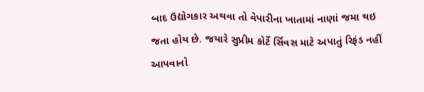બાદ ઉદ્યોગકાર અથવા તો વેપારીના ખાતામાં નાણાં જમા થઇ જતા હોય છે. જયારે સુપ્રીમ કોર્ટે ર્સિવસ માટે અપાતું રિફંડ નહીં આપવાનો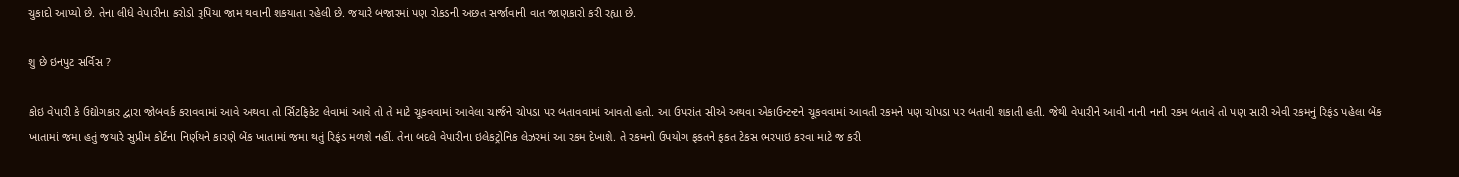ચુકાદો આપ્યો છે. તેના લીધે વેપારીના કરોડો રૂપિયા જામ થવાની શકયાતા રહેલી છે. જયારે બજારમાં પણ રોકડની અછત સર્જાવાની વાત જાણકારો કરી રહ્યા છે.

શુ છે ઇનપુટ સર્વિસ ?

કોઇ વેપારી કે ઉદ્યોગકાર દ્વારા જોબવર્ક કરાવવામાં આવે અથવા તો ર્સિટફિકેટ લેવામાં આવે તો તે માટે ચૂકવવામાં આવેલા ચાર્જને ચોપડા પર બતાવવામાં આવતો હતો. આ ઉપરાંત સીએ અથવા એકાઉન્ટન્ટને ચૂકવવામાં આવતી રકમને પણ ચોપડા પર બતાવી શકાતી હતી. જેથી વેપારીને આવી નાની નાની રકમ બતાવે તો પણ સારી એવી રકમનું રિફંડ પહેલા બેંક ખાતામાં જમા હતું જયારે સુપ્રીમ કોર્ટના નિર્ણયને કારણે બેંક ખાતામાં જમા થતું રિફંડ મળશે નહીં. તેના બદલે વેપારીના ઇલેકટ્રોનિક લેઝરમાં આ રકમ દેખાશે. તે રકમનો ઉપયોગ ફકતને ફકત ટેકસ ભરપાઇ કરવા માટે જ કરી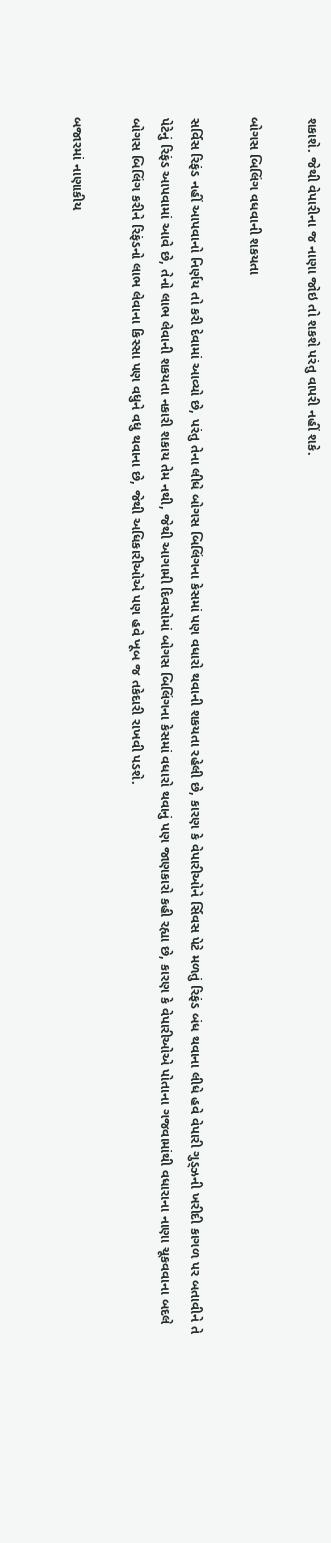શકાશે. જેથી વેપારીના જ નાણા જોઇ તો શકશે પરંતુ વાપરી નહીં શકે.

બોગસ બિલિંગ વધવાની શકયતા

સર્વિસ રિફંડ નહીં આપવાનો નિર્ણય તો કરી દેવામાં આવ્યો છે, પરંતુ તેના લીધે બોગસ બિલિંગના કેસમાં પણ વધારો થવાની શકયતા રહેલી છે, કારણ કે વેપારીઓને ર્સિવસ પેટે મળતું રિફંડ બંધ થવાના લીધે હવે વેપારી ગુડ્ઝની ખરીદી કાગળ પર બતાવીને તે પેટેનું રિફંડ આપવામાં આવે છે, તેનો લાભ લેવાની શકયતા નકારી શકાય તેમ નથી, જેથી આગામી દિવસોમાં બોગસ બિલિંગના કેસમાં વધારો થવાનું પણ જાણકારો કહી રહ્યા છે, કારણ કે વેપારીઓએ પોતાના ગજવામાંથી વધારાના નાણા ચૂકવવાના બદલે બોગસ બિલિંગ કરીને રિફંડનો લાભ લેવાના કિસ્સા પણ વધુને વધુ થવાના છે, જેથી અધિકારીઓએ પણ હવે ખૂબ જ તકેદારી રાખવી પડશે.

બજારમાં નાણાકીય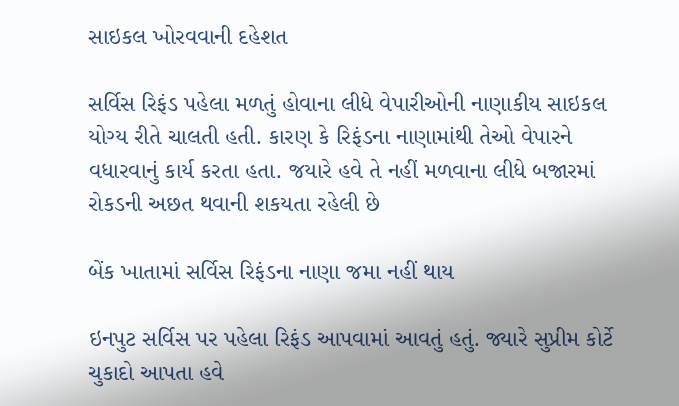સાઇકલ ખોરવવાની દહેશત

સર્વિસ રિફંડ પહેલા મળતું હોવાના લીધે વેપારીઓની નાણાકીય સાઇકલ યોગ્ય રીતે ચાલતી હતી. કારણ કે રિફંડના નાણામાંથી તેઓ વેપારને વધારવાનું કાર્ય કરતા હતા. જયારે હવે તે નહીં મળવાના લીધે બજારમાં રોકડની અછત થવાની શકયતા રહેલી છે

બેંક ખાતામાં સર્વિસ રિફંડના નાણા જમા નહીં થાય

ઇનપુટ સર્વિસ પર પહેલા રિફંડ આપવામાં આવતું હતું. જ્યારે સુપ્રીમ કોર્ટે ચુકાદો આપતા હવે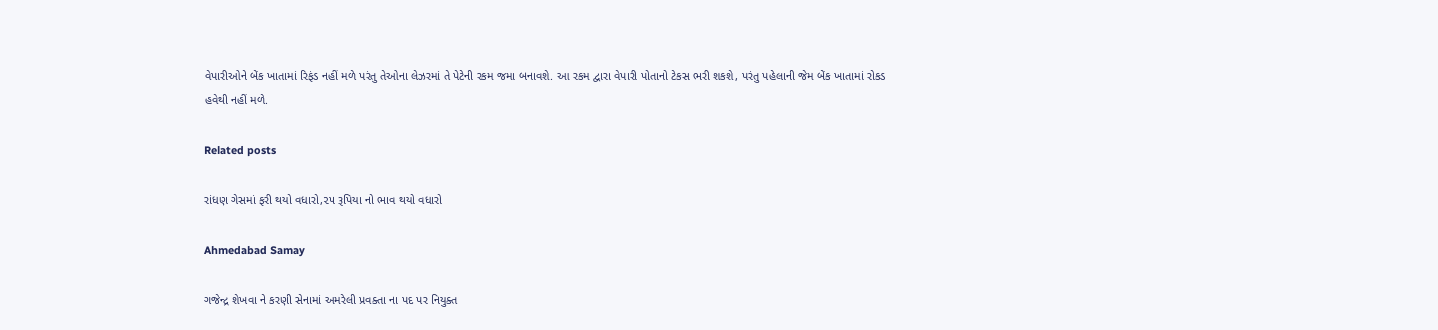વેપારીઓને બેંક ખાતામાં રિફંડ નહીં મળે પરંતુ તેઓના લેઝરમાં તે પેટેની રકમ જમા બનાવશે. આ રકમ દ્વારા વેપારી પોતાનો ટેકસ ભરી શકશે, પરંતુ પહેલાની જેમ બેંક ખાતામાં રોકડ હવેથી નહીં મળે.

Related posts

રાંધણ ગેસમાં ફરી થયો વધારો,૨૫ રૂપિયા નો ભાવ થયો વધારો

Ahmedabad Samay

ગજેન્દ્ર શેખવા ને કરણી સેનામાં અમરેલી પ્રવક્તા ના પદ પર નિયુક્ત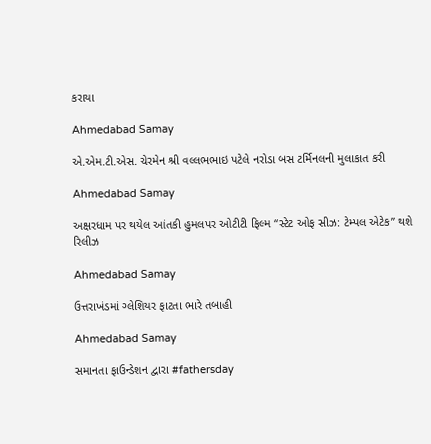કરાયા

Ahmedabad Samay

એ.એમ.ટી.એસ. ચેરમેન શ્રી વલ્લભભાઇ પટેલે નરોડા બસ ટર્મિનલની મુલાકાત કરી

Ahmedabad Samay

અક્ષરધામ પર થયેલ આંતકી હુમલપર ઓટીટી ફિલ્મ “સ્ટેટ ઓફ સીઝ: ટેમ્પલ એટેક” થશે રિલીઝ

Ahmedabad Samay

ઉત્તરાખંડમાં ગ્લેશિયર ફાટતા ભારે તબાહી

Ahmedabad Samay

સમાનતા ફાઉન્ડેશન દ્વારા #fathersday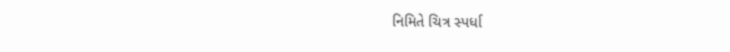નિમિતે ચિત્ર સ્પર્ધા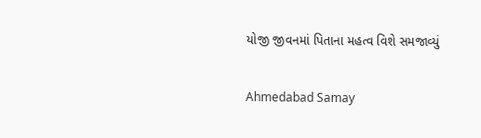યોજી જીવનમાં પિતાના મહત્વ વિશે સમજાવ્યું

Ahmedabad Samay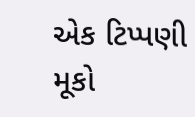એક ટિપ્પણી મૂકો